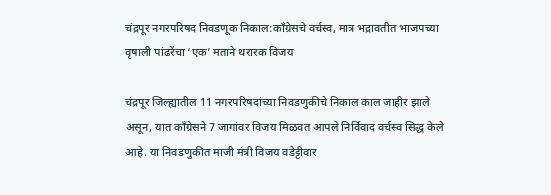चंद्रपूर नगरपरिषद निवडणूक निकाल:काँग्रेसचे वर्चस्व, मात्र भद्रावतीत भाजपच्या वृषाली पांढरेंचा ‘एक’ मताने थरारक विजय

चंद्रपूर जिल्ह्यातील 11 नगरपरिषदांच्या निवडणुकीचे निकाल काल जाहीर झाले असून, यात काँग्रेसने 7 जागांवर विजय मिळवत आपले निर्विवाद वर्चस्व सिद्ध केले आहे. या निवडणुकीत माजी मंत्री विजय वडेट्टीवार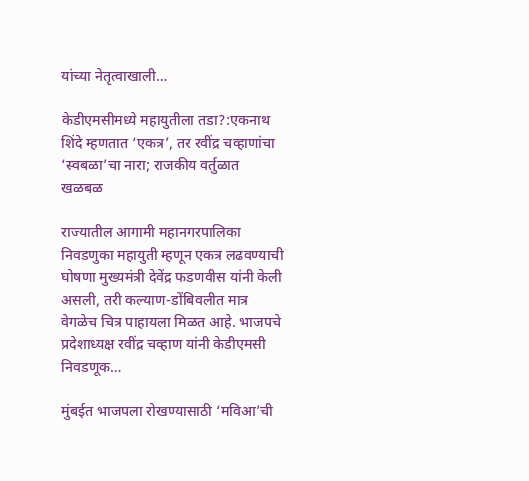यांच्या नेतृत्वाखाली…

केडीएमसीमध्ये महायुतीला तडा?:एकनाथ शिंदे म्हणतात ‘एकत्र’, तर रवींद्र चव्हाणांचा ‘स्वबळा’चा नारा; राजकीय वर्तुळात खळबळ

राज्यातील आगामी महानगरपालिका निवडणुका महायुती म्हणून एकत्र लढवण्याची घोषणा मुख्यमंत्री देवेंद्र फडणवीस यांनी केली असली, तरी कल्याण-डोंबिवलीत मात्र वेगळेच चित्र पाहायला मिळत आहे. भाजपचे प्रदेशाध्यक्ष रवींद्र चव्हाण यांनी केडीएमसी निवडणूक…

मुंबईत भाजपला रोखण्यासाठी ‘मविआ’ची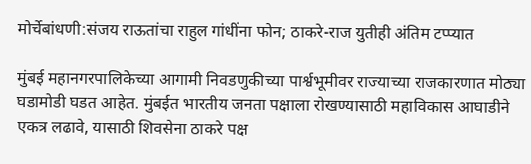मोर्चेबांधणी:संजय राऊतांचा राहुल गांधींना फोन; ठाकरे-राज युतीही अंतिम टप्प्यात

मुंबई महानगरपालिकेच्या आगामी निवडणुकीच्या पार्श्वभूमीवर राज्याच्या राजकारणात मोठ्या घडामोडी घडत आहेत. मुंबईत भारतीय जनता पक्षाला रोखण्यासाठी महाविकास आघाडीने एकत्र लढावे, यासाठी शिवसेना ठाकरे पक्ष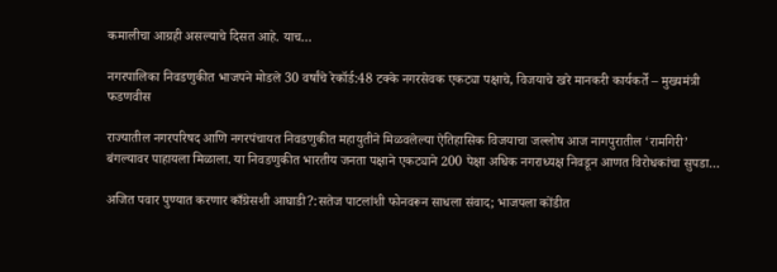कमालीचा आग्रही असल्याचे दिसत आहे. याच…

नगरपालिका निवडणुकीत भाजपने मोडले 30 वर्षांचे रेकॉर्ड:48 टक्के नगरसेवक एकट्या पक्षाचे, विजयाचे खरे मानकरी कार्यकर्ते – मुख्यमंत्री फडणवीस

राज्यातील नगरपरिषद आणि नगरपंचायत निवडणुकीत महायुतीने मिळवलेल्या ऐतिहासिक विजयाचा जल्लोष आज नागपुरातील ‘रामगिरी’ बंगल्यावर पाहायला मिळाला. या निवडणुकीत भारतीय जनता पक्षाने एकट्याने 200 पेक्षा अधिक नगराध्यक्ष निवडून आणत विरोधकांचा सुपडा…

अजित पवार पुण्यात करणार काँग्रेसशी आघाडी?:सतेज पाटलांशी फोनवरून साधला संवाद; भाजपला कोंडीत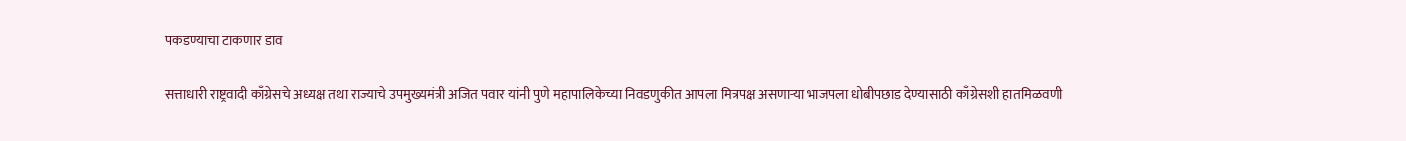पकडण्याचा टाकणार डाव

सत्ताधारी राष्ट्रवादी काँग्रेसचे अध्यक्ष तथा राज्याचे उपमुख्यमंत्री अजित पवार यांनी पुणे महापालिकेच्या निवडणुकीत आपला मित्रपक्ष असणाऱ्या भाजपला धोबीपछाड देण्यासाठी काँग्रेसशी हातमिळवणी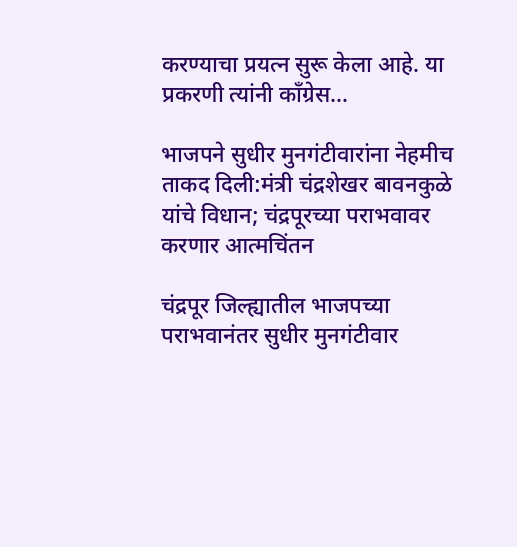करण्याचा प्रयत्न सुरू केला आहे. या प्रकरणी त्यांनी काँग्रेस…

भाजपने सुधीर मुनगंटीवारांना नेहमीच ताकद दिली:मंत्री चंद्रशेखर बावनकुळे यांचे विधान; चंद्रपूरच्या पराभवावर करणार आत्मचिंतन

चंद्रपूर जिल्ह्यातील भाजपच्या पराभवानंतर सुधीर मुनगंटीवार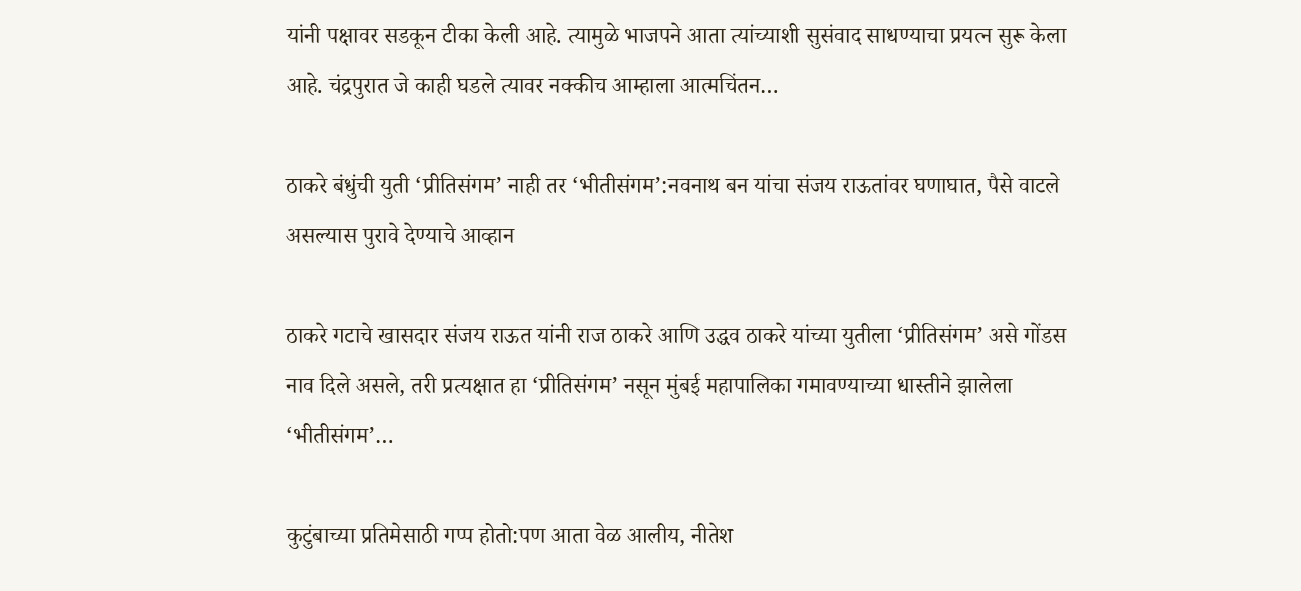यांनी पक्षावर सडकून टीका केली आहे. त्यामुळे भाजपने आता त्यांच्याशी सुसंवाद साधण्याचा प्रयत्न सुरू केला आहे. चंद्रपुरात जे काही घडले त्यावर नक्कीच आम्हाला आत्मचिंतन…

ठाकरे बंधुंची युती ‘प्रीतिसंगम’ नाही तर ‘भीतीसंगम’:नवनाथ बन यांचा संजय राऊतांवर घणाघात, पैसे वाटले असल्यास पुरावे देण्याचे आव्हान

ठाकरे गटाचे खासदार संजय राऊत यांनी राज ठाकरे आणि उद्धव ठाकरे यांच्या युतीला ‘प्रीतिसंगम’ असे गोंडस नाव दिले असले, तरी प्रत्यक्षात हा ‘प्रीतिसंगम’ नसून मुंबई महापालिका गमावण्याच्या धास्तीने झालेला ‘भीतीसंगम’…

कुटुंबाच्या प्रतिमेसाठी गप्प होतो:पण आता वेळ आलीय, नीतेश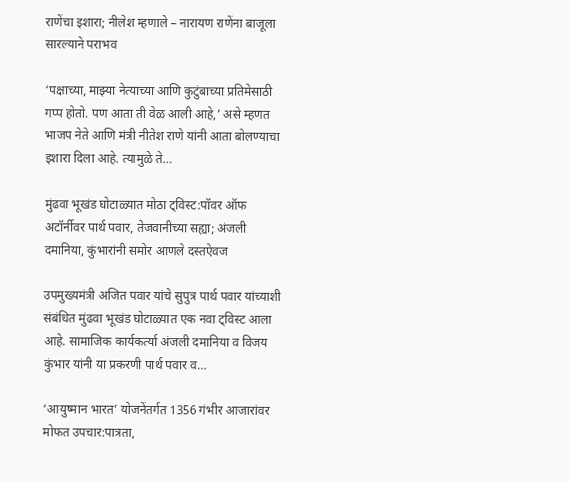राणेंचा इशारा; नीलेश म्हणाले – नारायण राणेंना बाजूला सारल्याने पराभव

‘पक्षाच्या, माझ्या नेत्याच्या आणि कुटुंबाच्या प्रतिमेसाठी गप्प होतो. पण आता ती वेळ आली आहे,’ असे म्हणत भाजप नेते आणि मंत्री नीतेश राणे यांनी आता बोलण्याचा इशारा दिला आहे. त्यामुळे ते…

मुंढवा भूखंड घोटाळ्यात मोठा ट्विस्ट:पॉवर ऑफ अटॉर्नीवर पार्थ पवार, तेजवानीच्या सह्या; अंजली दमानिया, कुंभारांनी समोर आणले दस्तऐवज

उपमुख्यमंत्री अजित पवार यांचे सुपुत्र पार्थ पवार यांच्याशी संबंधित मुंढवा भूखंड घोटाळ्यात एक नवा ट्विस्ट आला आहे. सामाजिक कार्यकर्त्या अंजली दमानिया व विजय कुंभार यांनी या प्रकरणी पार्थ पवार व…

‘आयुष्मान भारत’ योजनेंतर्गत 1356 गंभीर आजारांवर मोफत उपचार:पात्रता,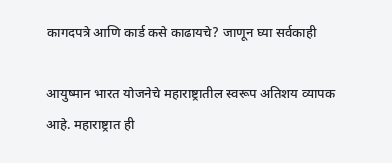कागदपत्रे आणि कार्ड कसे काढायचे? जाणून घ्या सर्वकाही

आयुष्मान भारत योजनेचे महाराष्ट्रातील स्वरूप अतिशय व्यापक आहे. महाराष्ट्रात ही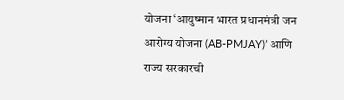योजना ‘आयुष्मान भारत प्रधानमंत्री जन आरोग्य योजना (AB-PMJAY)’ आणि राज्य सरकारची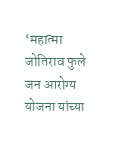‘महात्मा जोतिराव फुले जन आरोग्य योजना यांच्या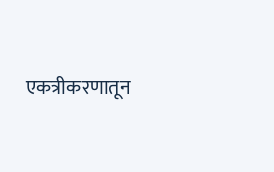एकत्रीकरणातून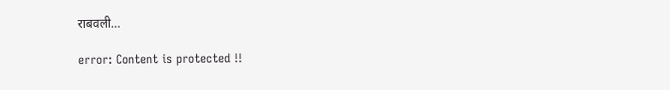राबवली…

error: Content is protected !!